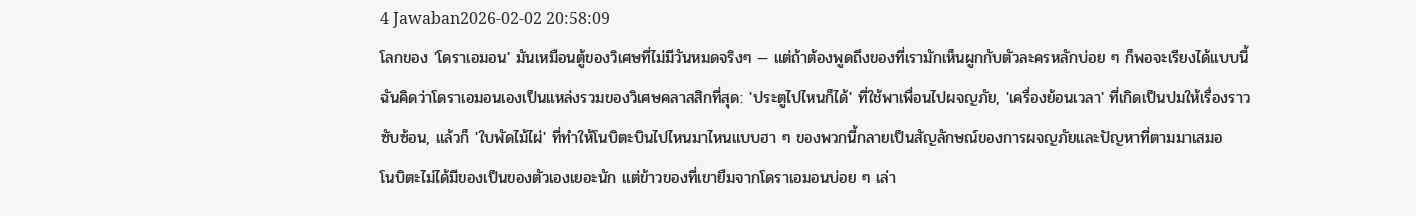4 Jawaban2026-02-02 20:58:09
โลกของ 'โดราเอมอน' มันเหมือนตู้ของวิเศษที่ไม่มีวันหมดจริงๆ — แต่ถ้าต้องพูดถึงของที่เรามักเห็นผูกกับตัวละครหลักบ่อย ๆ ก็พอจะเรียงได้แบบนี้
ฉันคิดว่าโดราเอมอนเองเป็นแหล่งรวมของวิเศษคลาสสิกที่สุด: 'ประตูไปไหนก็ได้' ที่ใช้พาเพื่อนไปผจญภัย, 'เครื่องย้อนเวลา' ที่เกิดเป็นปมให้เรื่องราวซับซ้อน, แล้วก็ 'ใบพัดไม้ไผ่' ที่ทำให้โนบิตะบินไปไหนมาไหนแบบฮา ๆ ของพวกนี้กลายเป็นสัญลักษณ์ของการผจญภัยและปัญหาที่ตามมาเสมอ
โนบิตะไม่ได้มีของเป็นของตัวเองเยอะนัก แต่ข้าวของที่เขายืมจากโดราเอมอนบ่อย ๆ เล่า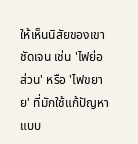ให้เห็นนิสัยของเขาชัดเจน เช่น 'ไฟย่อส่วน' หรือ 'ไฟขยาย' ที่มักใช้แก้ปัญหาแบบ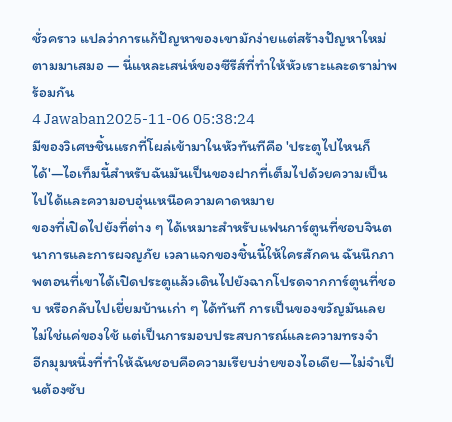ชั่วคราว แปลว่าการแก้ปัญหาของเขามักง่ายแต่สร้างปัญหาใหม่ตามมาเสมอ — นี่แหละเสน่ห์ของซีรีส์ที่ทำให้หัวเราะและดราม่าพร้อมกัน
4 Jawaban2025-11-06 05:38:24
มีของวิเศษชิ้นแรกที่โผล่เข้ามาในหัวทันทีคือ 'ประตูไปไหนก็ได้'—ไอเท็มนี้สำหรับฉันมันเป็นของฝากที่เต็มไปด้วยความเป็นไปได้และความอบอุ่นเหนือความคาดหมาย
ของที่เปิดไปยังที่ต่าง ๆ ได้เหมาะสำหรับแฟนการ์ตูนที่ชอบจินตนาการและการผจญภัย เวลาแจกของชิ้นนี้ให้ใครสักคน ฉันนึกภาพตอนที่เขาได้เปิดประตูแล้วเดินไปยังฉากโปรดจากการ์ตูนที่ชอบ หรือกลับไปเยี่ยมบ้านเก่า ๆ ได้ทันที การเป็นของขวัญมันเลยไม่ใช่แค่ของใช้ แต่เป็นการมอบประสบการณ์และความทรงจำ
อีกมุมหนึ่งที่ทำให้ฉันชอบคือความเรียบง่ายของไอเดีย—ไม่จำเป็นต้องซับ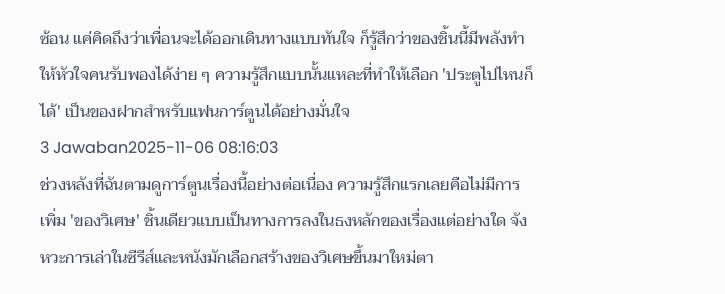ซ้อน แค่คิดถึงว่าเพื่อนจะได้ออกเดินทางแบบทันใจ ก็รู้สึกว่าของชิ้นนี้มีพลังทำให้หัวใจคนรับพองได้ง่าย ๆ ความรู้สึกแบบนั้นแหละที่ทำให้เลือก 'ประตูไปไหนก็ได้' เป็นของฝากสำหรับแฟนการ์ตูนได้อย่างมั่นใจ
3 Jawaban2025-11-06 08:16:03
ช่วงหลังที่ฉันตามดูการ์ตูนเรื่องนี้อย่างต่อเนื่อง ความรู้สึกแรกเลยคือไม่มีการเพิ่ม 'ของวิเศษ' ชิ้นเดียวแบบเป็นทางการลงในธงหลักของเรื่องแต่อย่างใด จังหวะการเล่าในซีรีส์และหนังมักเลือกสร้างของวิเศษขึ้นมาใหม่ตา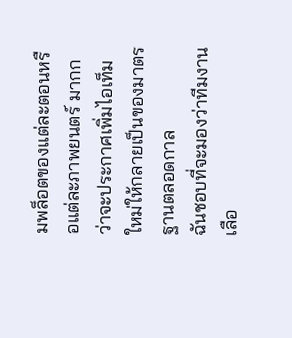มพล็อตของแต่ละตอนหรือแต่ละภาพยนตร์ มากกว่าจะประกาศเพิ่มไอเท็มใหม่ให้กลายเป็นของมาตรฐานตลอดกาล
ฉันชอบที่จะมองว่าทีมงานเลือ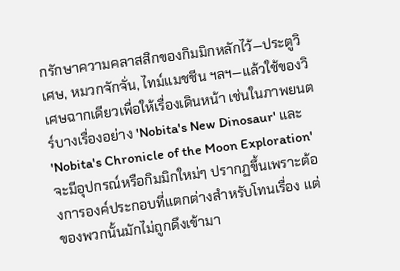กรักษาความคลาสสิกของกิมมิกหลักไว้—ประตูวิเศษ, หมวกจักจั่น, ไทม์แมชชีน ฯลฯ—แล้วใช้ของวิเศษฉากเดียวเพื่อให้เรื่องเดินหน้า เช่นในภาพยนตร์บางเรื่องอย่าง 'Nobita's New Dinosaur' และ 'Nobita's Chronicle of the Moon Exploration' จะมีอุปกรณ์หรือกิมมิกใหม่ๆ ปรากฏขึ้นเพราะต้องการองค์ประกอบที่แตกต่างสำหรับโทนเรื่อง แต่ของพวกนั้นมักไม่ถูกดึงเข้ามา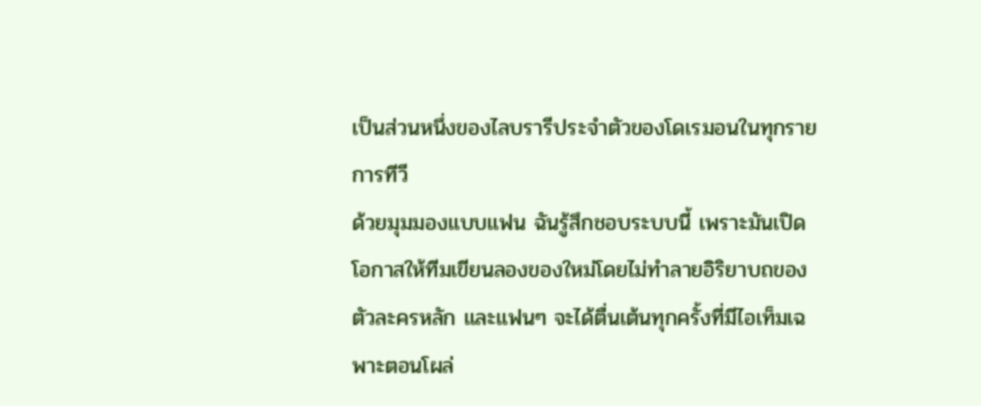เป็นส่วนหนึ่งของไลบรารีประจำตัวของโดเรมอนในทุกรายการทีวี
ด้วยมุมมองแบบแฟน ฉันรู้สึกชอบระบบนี้ เพราะมันเปิดโอกาสให้ทีมเขียนลองของใหม่โดยไม่ทำลายอิริยาบถของตัวละครหลัก และแฟนๆ จะได้ตื่นเต้นทุกครั้งที่มีไอเท็มเฉพาะตอนโผล่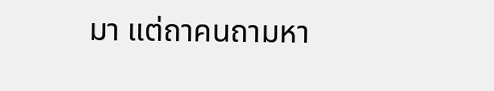มา แต่ถาคนถามหา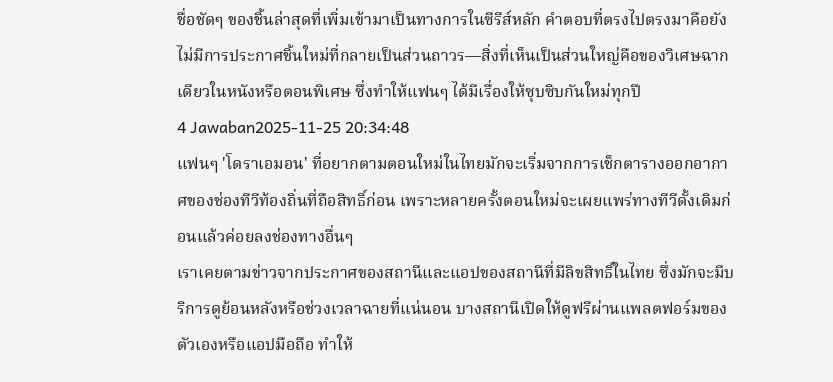ชื่อชัดๆ ของชิ้นล่าสุดที่เพิ่มเข้ามาเป็นทางการในซีรีส์หลัก คำตอบที่ตรงไปตรงมาคือยังไม่มีการประกาศชิ้นใหม่ที่กลายเป็นส่วนถาวร—สิ่งที่เห็นเป็นส่วนใหญ่คือของวิเศษฉากเดียวในหนังหรือตอนพิเศษ ซึ่งทำให้แฟนๆ ได้มีเรื่องให้ซุบซิบกันใหม่ทุกปี
4 Jawaban2025-11-25 20:34:48
แฟนๆ 'โดราเอมอน' ที่อยากตามตอนใหม่ในไทยมักจะเริ่มจากการเช็กตารางออกอากาศของช่องทีวีท้องถิ่นที่ถือสิทธิ์ก่อน เพราะหลายครั้งตอนใหม่จะเผยแพร่ทางทีวีดั้งเดิมก่อนแล้วค่อยลงช่องทางอื่นๆ
เราเคยตามข่าวจากประกาศของสถานีและแอปของสถานีที่มีลิขสิทธิ์ในไทย ซึ่งมักจะมีบริการดูย้อนหลังหรือช่วงเวลาฉายที่แน่นอน บางสถานีเปิดให้ดูฟรีผ่านแพลตฟอร์มของตัวเองหรือแอปมือถือ ทำให้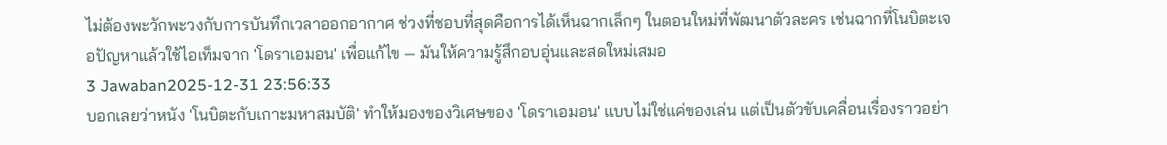ไม่ต้องพะวักพะวงกับการบันทึกเวลาออกอากาศ ช่วงที่ชอบที่สุดคือการได้เห็นฉากเล็กๆ ในตอนใหม่ที่พัฒนาตัวละคร เช่นฉากที่โนบิตะเจอปัญหาแล้วใช้ไอเท็มจาก 'โดราเอมอน' เพื่อแก้ไข — มันให้ความรู้สึกอบอุ่นและสดใหม่เสมอ
3 Jawaban2025-12-31 23:56:33
บอกเลยว่าหนัง 'โนบิตะกับเกาะมหาสมบัติ' ทำให้มองของวิเศษของ 'โดราเอมอน' แบบไม่ใช่แค่ของเล่น แต่เป็นตัวขับเคลื่อนเรื่องราวอย่า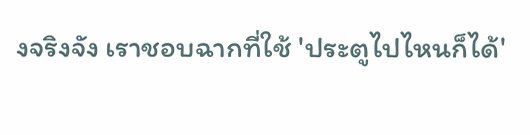งจริงจัง เราชอบฉากที่ใช้ 'ประตูไปไหนก็ได้'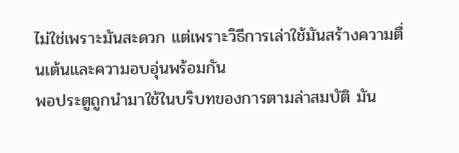ไม่ใช่เพราะมันสะดวก แต่เพราะวิธีการเล่าใช้มันสร้างความตื่นเต้นและความอบอุ่นพร้อมกัน
พอประตูถูกนำมาใช้ในบริบทของการตามล่าสมบัติ มัน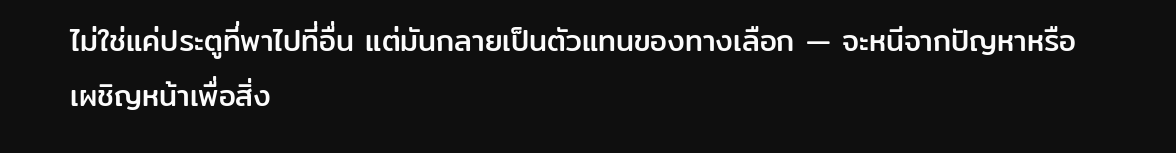ไม่ใช่แค่ประตูที่พาไปที่อื่น แต่มันกลายเป็นตัวแทนของทางเลือก — จะหนีจากปัญหาหรือเผชิญหน้าเพื่อสิ่ง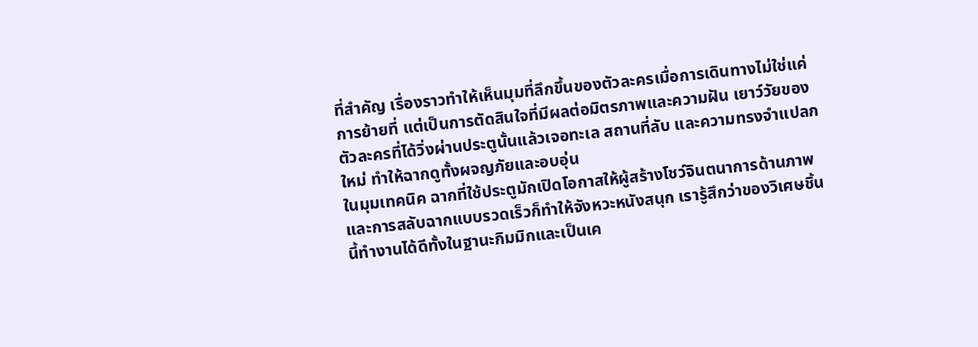ที่สำคัญ เรื่องราวทำให้เห็นมุมที่ลึกขึ้นของตัวละครเมื่อการเดินทางไม่ใช่แค่การย้ายที่ แต่เป็นการตัดสินใจที่มีผลต่อมิตรภาพและความฝัน เยาว์วัยของตัวละครที่ได้วิ่งผ่านประตูนั้นแล้วเจอทะเล สถานที่ลับ และความทรงจำแปลกใหม่ ทำให้ฉากดูทั้งผจญภัยและอบอุ่น
ในมุมเทคนิค ฉากที่ใช้ประตูมักเปิดโอกาสให้ผู้สร้างโชว์จินตนาการด้านภาพ และการสลับฉากแบบรวดเร็วก็ทำให้จังหวะหนังสนุก เรารู้สึกว่าของวิเศษชิ้นนี้ทำงานได้ดีทั้งในฐานะกิมมิกและเป็นเค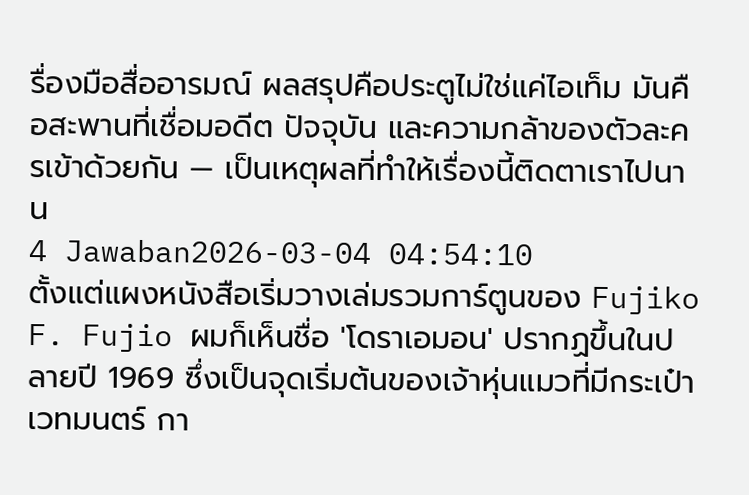รื่องมือสื่ออารมณ์ ผลสรุปคือประตูไม่ใช่แค่ไอเท็ม มันคือสะพานที่เชื่อมอดีต ปัจจุบัน และความกล้าของตัวละครเข้าด้วยกัน — เป็นเหตุผลที่ทำให้เรื่องนี้ติดตาเราไปนาน
4 Jawaban2026-03-04 04:54:10
ตั้งแต่แผงหนังสือเริ่มวางเล่มรวมการ์ตูนของ Fujiko F. Fujio ผมก็เห็นชื่อ 'โดราเอมอน' ปรากฏขึ้นในปลายปี 1969 ซึ่งเป็นจุดเริ่มต้นของเจ้าหุ่นแมวที่มีกระเป๋าเวทมนตร์ กา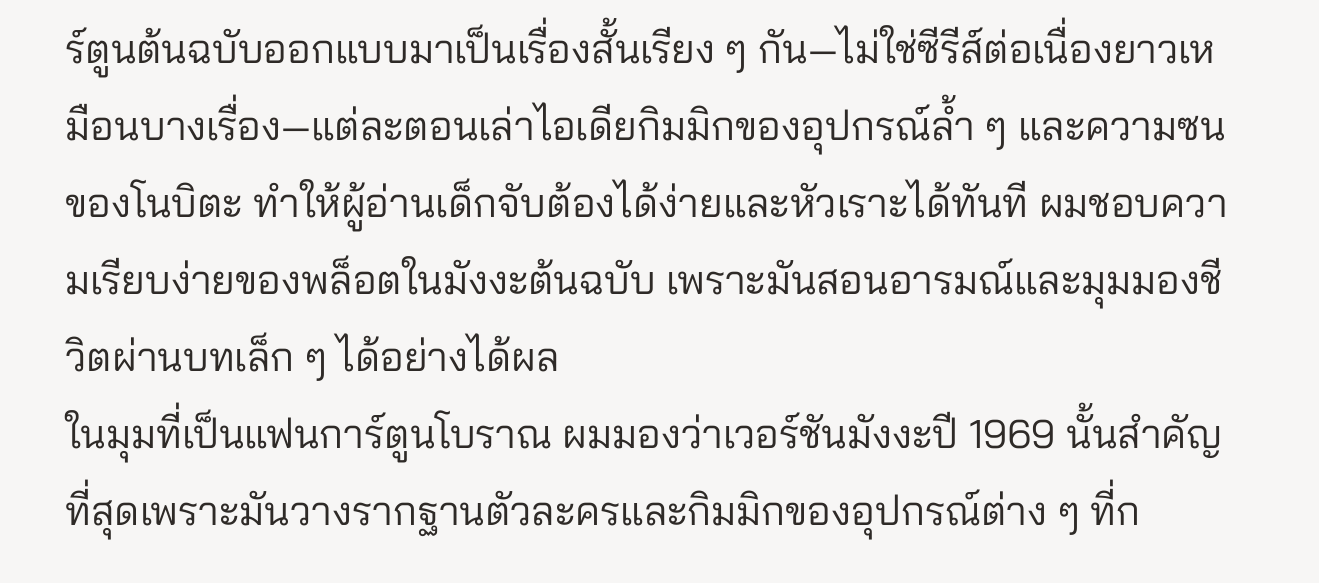ร์ตูนต้นฉบับออกแบบมาเป็นเรื่องสั้นเรียง ๆ กัน—ไม่ใช่ซีรีส์ต่อเนื่องยาวเหมือนบางเรื่อง—แต่ละตอนเล่าไอเดียกิมมิกของอุปกรณ์ล้ำ ๆ และความซนของโนบิตะ ทำให้ผู้อ่านเด็กจับต้องได้ง่ายและหัวเราะได้ทันที ผมชอบความเรียบง่ายของพล็อตในมังงะต้นฉบับ เพราะมันสอนอารมณ์และมุมมองชีวิตผ่านบทเล็ก ๆ ได้อย่างได้ผล
ในมุมที่เป็นแฟนการ์ตูนโบราณ ผมมองว่าเวอร์ชันมังงะปี 1969 นั้นสำคัญที่สุดเพราะมันวางรากฐานตัวละครและกิมมิกของอุปกรณ์ต่าง ๆ ที่ก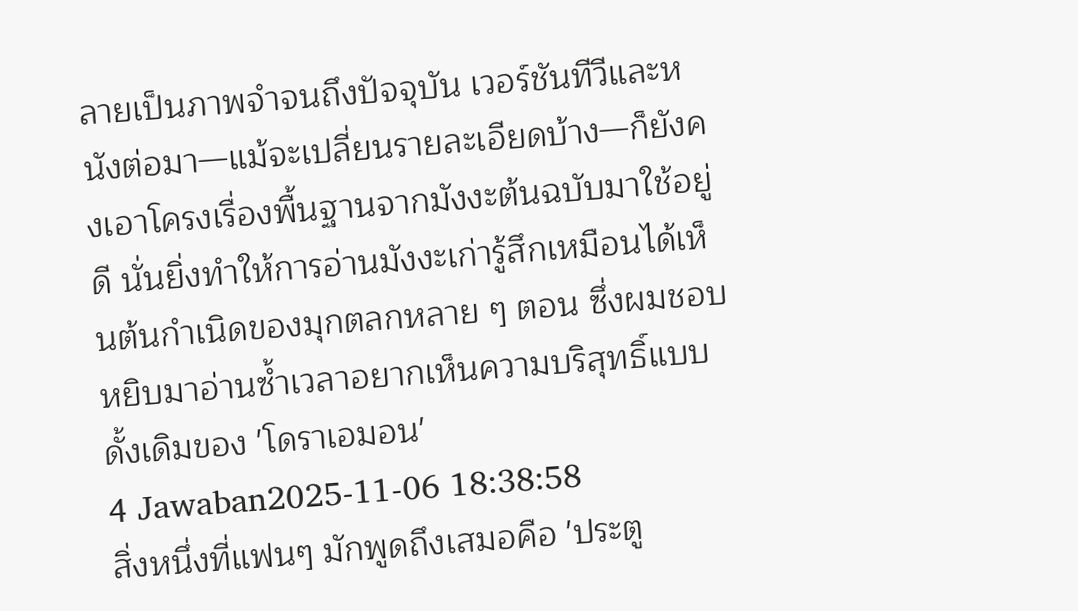ลายเป็นภาพจำจนถึงปัจจุบัน เวอร์ชันทีวีและหนังต่อมา—แม้จะเปลี่ยนรายละเอียดบ้าง—ก็ยังคงเอาโครงเรื่องพื้นฐานจากมังงะต้นฉบับมาใช้อยู่ดี นั่นยิ่งทำให้การอ่านมังงะเก่ารู้สึกเหมือนได้เห็นต้นกำเนิดของมุกตลกหลาย ๆ ตอน ซึ่งผมชอบหยิบมาอ่านซ้ำเวลาอยากเห็นความบริสุทธิ์แบบดั้งเดิมของ 'โดราเอมอน'
4 Jawaban2025-11-06 18:38:58
สิ่งหนึ่งที่แฟนๆ มักพูดถึงเสมอคือ 'ประตู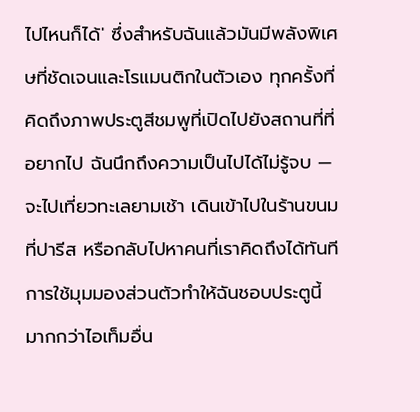ไปไหนก็ได้' ซึ่งสำหรับฉันแล้วมันมีพลังพิเศษที่ชัดเจนและโรแมนติกในตัวเอง ทุกครั้งที่คิดถึงภาพประตูสีชมพูที่เปิดไปยังสถานที่ที่อยากไป ฉันนึกถึงความเป็นไปได้ไม่รู้จบ — จะไปเที่ยวทะเลยามเช้า เดินเข้าไปในร้านขนมที่ปารีส หรือกลับไปหาคนที่เราคิดถึงได้ทันที
การใช้มุมมองส่วนตัวทำให้ฉันชอบประตูนี้มากกว่าไอเท็มอื่น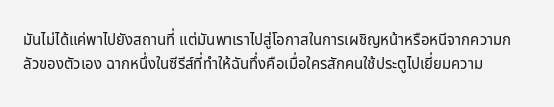มันไม่ได้แค่พาไปยังสถานที่ แต่มันพาเราไปสู่โอกาสในการเผชิญหน้าหรือหนีจากความกลัวของตัวเอง ฉากหนึ่งในซีรีส์ที่ทำให้ฉันทึ่งคือเมื่อใครสักคนใช้ประตูไปเยี่ยมความ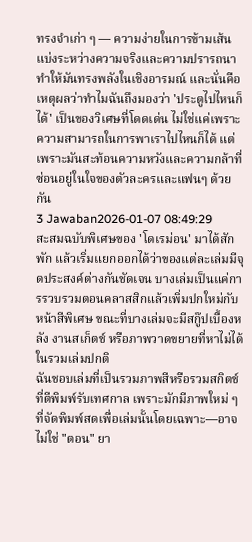ทรงจำเก่า ๆ — ความง่ายในการข้ามเส้นแบ่งระหว่างความจริงและความปรารถนาทำให้มันทรงพลังในเชิงอารมณ์ และนั่นคือเหตุผลว่าทำไมฉันถึงมองว่า 'ประตูไปไหนก็ได้' เป็นของวิเศษที่โดดเด่น ไม่ใช่แค่เพราะความสามารถในการพาเราไปไหนก็ได้ แต่เพราะมันสะท้อนความหวังและความกล้าที่ซ่อนอยู่ในใจของตัวละครและแฟนๆ ด้วยกัน
3 Jawaban2026-01-07 08:49:29
สะสมฉบับพิเศษของ 'โดเรม่อน' มาได้สักพัก แล้วเริ่มแยกออกได้ว่าของแต่ละเล่มมีจุดประสงค์ต่างกันชัดเจน บางเล่มเป็นแค่การรวบรวมตอนคลาสสิกแล้วเพิ่มปกใหม่กับหน้าสีพิเศษ ขณะที่บางเล่มจะมีสกู๊ปเบื้องหลัง งานสเก็ตช์ หรือภาพวาดขยายที่หาไม่ได้ในรวมเล่มปกติ
ฉันชอบเล่มที่เป็นรวมภาพสีหรือรวมสกิตช์ที่ตีพิมพ์รับเทศกาล เพราะมักมีภาพใหม่ ๆ ที่จัดพิมพ์สดเพื่อเล่มนั้นโดยเฉพาะ—อาจไม่ใช่ "ตอน" ยา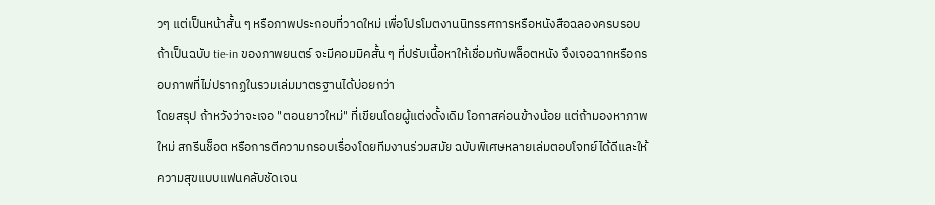วๆ แต่เป็นหน้าสั้น ๆ หรือภาพประกอบที่วาดใหม่ เพื่อโปรโมตงานนิทรรศการหรือหนังสือฉลองครบรอบ ถ้าเป็นฉบับ tie-in ของภาพยนตร์ จะมีคอมมิคสั้น ๆ ที่ปรับเนื้อหาให้เชื่อมกับพล็อตหนัง จึงเจอฉากหรือกรอบภาพที่ไม่ปรากฏในรวมเล่มมาตรฐานได้บ่อยกว่า
โดยสรุป ถ้าหวังว่าจะเจอ "ตอนยาวใหม่" ที่เขียนโดยผู้แต่งดั้งเดิม โอกาสค่อนข้างน้อย แต่ถ้ามองหาภาพใหม่ สกรีนช็อต หรือการตีความกรอบเรื่องโดยทีมงานร่วมสมัย ฉบับพิเศษหลายเล่มตอบโจทย์ได้ดีและให้ความสุขแบบแฟนคลับชัดเจน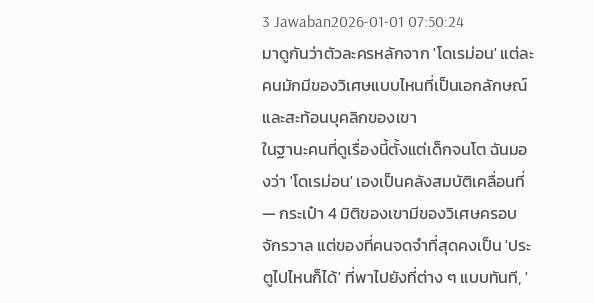3 Jawaban2026-01-01 07:50:24
มาดูกันว่าตัวละครหลักจาก 'โดเรม่อน' แต่ละคนมักมีของวิเศษแบบไหนที่เป็นเอกลักษณ์และสะท้อนบุคลิกของเขา
ในฐานะคนที่ดูเรื่องนี้ตั้งแต่เด็กจนโต ฉันมองว่า 'โดเรม่อน' เองเป็นคลังสมบัติเคลื่อนที่ — กระเป๋า 4 มิติของเขามีของวิเศษครอบจักรวาล แต่ของที่คนจดจำที่สุดคงเป็น 'ประตูไปไหนก็ได้' ที่พาไปยังที่ต่าง ๆ แบบทันที, '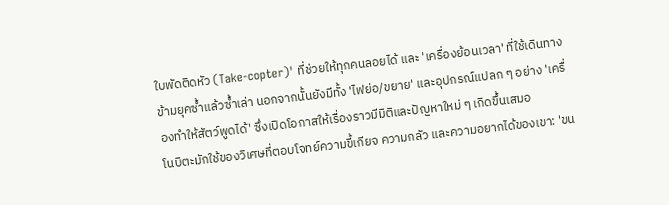ใบพัดติดหัว (Take-copter)' ที่ช่วยให้ทุกคนลอยได้ และ 'เครื่องย้อนเวลา' ที่ใช้เดินทางข้ามยุคซ้ำแล้วซ้ำเล่า นอกจากนั้นยังมีทั้ง 'ไฟย่อ/ขยาย' และอุปกรณ์แปลก ๆ อย่าง 'เครื่องทำให้สัตว์พูดได้' ซึ่งเปิดโอกาสให้เรื่องราวมีมิติและปัญหาใหม่ ๆ เกิดขึ้นเสมอ
โนบิตะมักใช้ของวิเศษที่ตอบโจทย์ความขี้เกียจ ความกลัว และความอยากได้ของเขา: 'ขน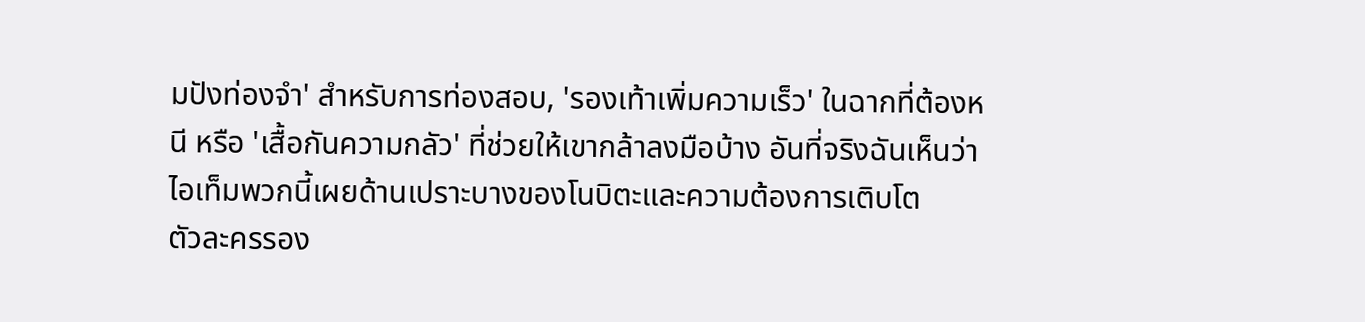มปังท่องจำ' สำหรับการท่องสอบ, 'รองเท้าเพิ่มความเร็ว' ในฉากที่ต้องหนี หรือ 'เสื้อกันความกลัว' ที่ช่วยให้เขากล้าลงมือบ้าง อันที่จริงฉันเห็นว่าไอเท็มพวกนี้เผยด้านเปราะบางของโนบิตะและความต้องการเติบโต
ตัวละครรอง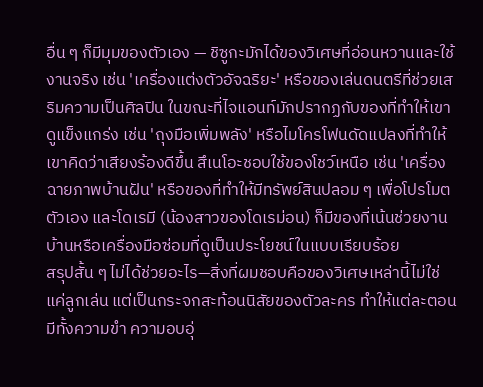อื่น ๆ ก็มีมุมของตัวเอง — ชิซูกะมักได้ของวิเศษที่อ่อนหวานและใช้งานจริง เช่น 'เครื่องแต่งตัวอัจฉริยะ' หรือของเล่นดนตรีที่ช่วยเสริมความเป็นศิลปิน ในขณะที่ไจแอนท์มักปรากฏกับของที่ทำให้เขาดูแข็งแกร่ง เช่น 'ถุงมือเพิ่มพลัง' หรือไมโครโฟนดัดแปลงที่ทำให้เขาคิดว่าเสียงร้องดีขึ้น สึเนโอะชอบใช้ของโชว์เหนือ เช่น 'เครื่องฉายภาพบ้านฝัน' หรือของที่ทำให้มีทรัพย์สินปลอม ๆ เพื่อโปรโมตตัวเอง และโดเรมี (น้องสาวของโดเรม่อน) ก็มีของที่เน้นช่วยงานบ้านหรือเครื่องมือซ่อมที่ดูเป็นประโยชน์ในแบบเรียบร้อย
สรุปสั้น ๆ ไม่ได้ช่วยอะไร—สิ่งที่ผมชอบคือของวิเศษเหล่านี้ไม่ใช่แค่ลูกเล่น แต่เป็นกระจกสะท้อนนิสัยของตัวละคร ทำให้แต่ละตอนมีทั้งความขำ ความอบอุ่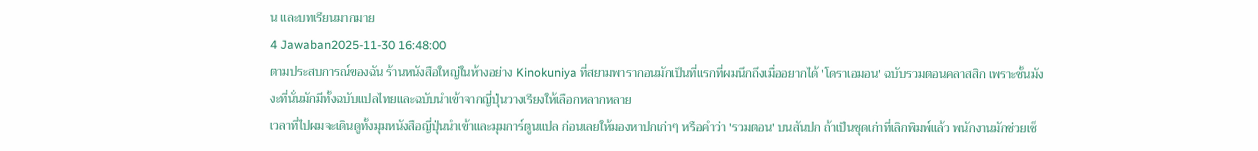น และบทเรียนมากมาย
4 Jawaban2025-11-30 16:48:00
ตามประสบการณ์ของฉัน ร้านหนังสือใหญ่ในห้างอย่าง Kinokuniya ที่สยามพารากอนมักเป็นที่แรกที่ผมนึกถึงเมื่ออยากได้ 'โดราเอมอน' ฉบับรวมตอนคลาสสิก เพราะชั้นมังงะที่นั่นมักมีทั้งฉบับแปลไทยและฉบับนำเข้าจากญี่ปุ่นวางเรียงให้เลือกหลากหลาย
เวลาที่ไปผมจะเดินดูทั้งมุมหนังสือญี่ปุ่นนำเข้าและมุมการ์ตูนแปล ก่อนเลยให้มองหาปกเก่าๆ หรือคำว่า 'รวมตอน' บนสันปก ถ้าเป็นชุดเก่าที่เลิกพิมพ์แล้ว พนักงานมักช่วยเช็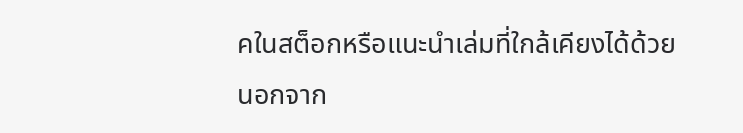คในสต็อกหรือแนะนำเล่มที่ใกล้เคียงได้ด้วย
นอกจาก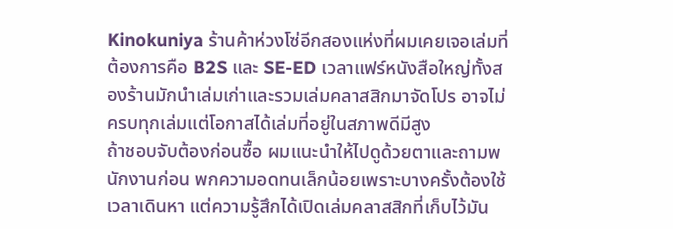Kinokuniya ร้านค้าห่วงโซ่อีกสองแห่งที่ผมเคยเจอเล่มที่ต้องการคือ B2S และ SE-ED เวลาแฟร์หนังสือใหญ่ทั้งสองร้านมักนำเล่มเก่าและรวมเล่มคลาสสิกมาจัดโปร อาจไม่ครบทุกเล่มแต่โอกาสได้เล่มที่อยู่ในสภาพดีมีสูง
ถ้าชอบจับต้องก่อนซื้อ ผมแนะนำให้ไปดูด้วยตาและถามพนักงานก่อน พกความอดทนเล็กน้อยเพราะบางครั้งต้องใช้เวลาเดินหา แต่ความรู้สึกได้เปิดเล่มคลาสสิกที่เก็บไว้มัน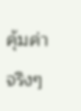คุ้มค่าจริงๆ